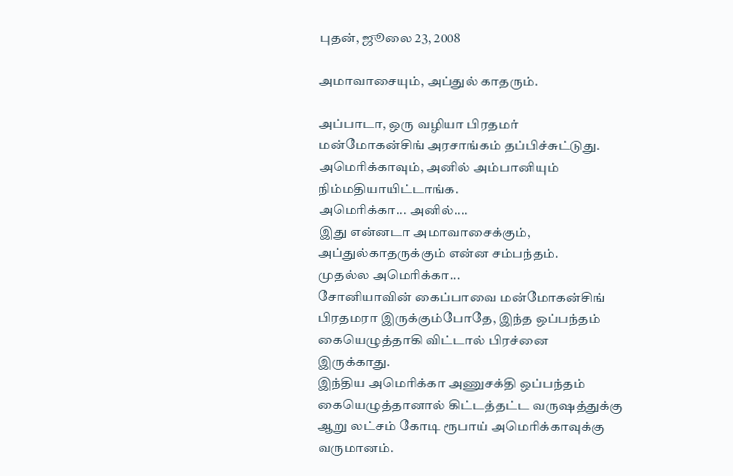புதன், ஜூலை 23, 2008

அமாவாசையும், அப்துல் காதரும்.

அப்பாடா, ஒரு வழியா பிரதமர் மன்மோகன்சிங் அரசாங்கம் தப்பிச்சுட்டுது. அமெரிக்காவும், அனில் அம்பானியும் நிம்மதியாயிட்டாங்க.
அமெரிக்கா... அனில்....
இது என்னடா அமாவாசைக்கும், அப்துல்காதருக்கும் என்ன சம்பந்தம்.
முதல்ல அமெரிக்கா...
சோனியாவின் கைப்பாவை மன்மோகன்சிங் பிரதமரா இருக்கும்போதே, இந்த ஒப்பந்தம் கையெழுத்தாகி விட்டால் பிரச்னை இருக்காது.
இந்திய அமெரிக்கா அணுசக்தி ஒப்பந்தம் கையெழுத்தானால் கிட்டத்தட்ட வருஷத்துக்கு ஆறு லட்சம் கோடி ரூபாய் அமெரிக்காவுக்கு வருமானம்.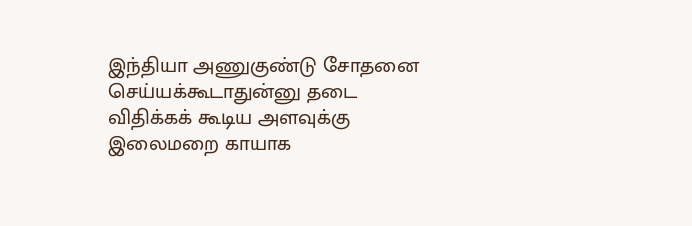இந்தியா அணுகுண்டு சோதனை செய்யக்கூடாதுன்னு தடை விதிக்கக் கூடிய அளவுக்கு இலைமறை காயாக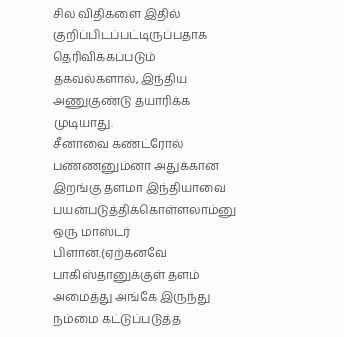சில விதிகளை இதில் குறிப்பிடப்பட்டிருப்பதாக தெரிவிக்கப்படும் தகவல்களால், இந்திய அணுகுண்டு தயாரிக்க முடியாது.
சீனாவை கண்ட்ரோல் பண்ணனும்னா அதுக்கான இறங்கு தளமா இந்தியாவை பயன்படுத்திக்கொள்ளலாம்னு ஒரு மாஸ்டர் பிளான்.(ஏற்கனவே பாகிஸ்தானுக்குள் தளம் அமைத்து அங்கே இருந்து நம்மை கட்டுப்படுத்த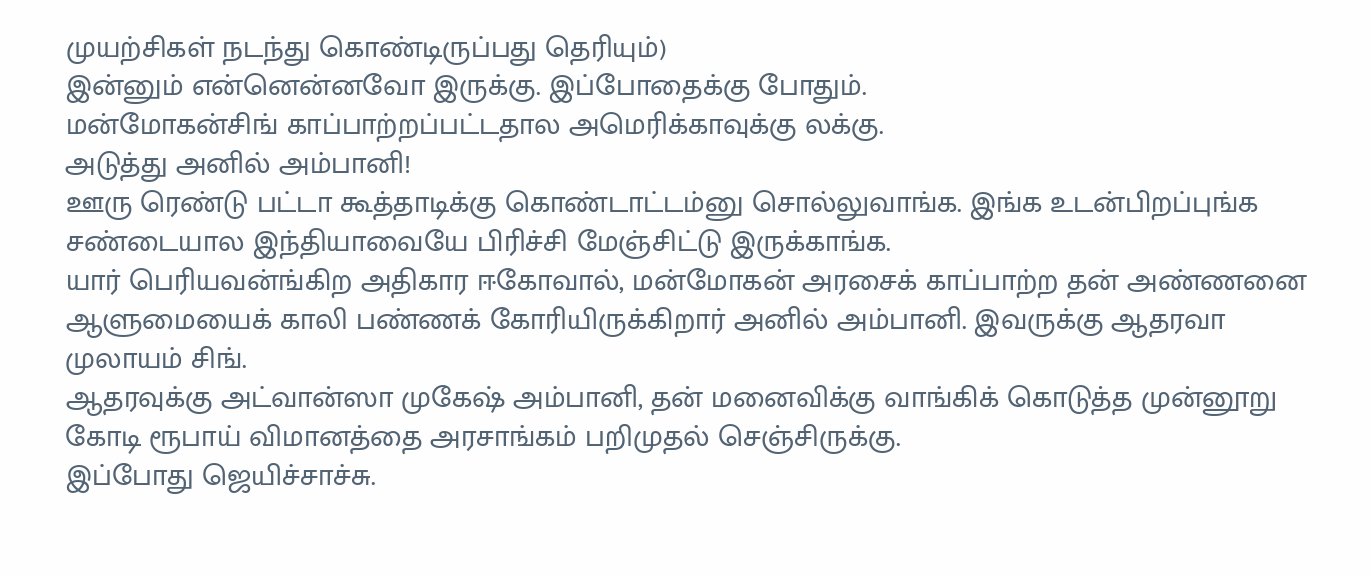முயற்சிகள் நடந்து கொண்டிருப்பது தெரியும்)
இன்னும் என்னென்னவோ இருக்கு. இப்போதைக்கு போதும்.
மன்மோகன்சிங் காப்பாற்றப்பட்டதால அமெரிக்காவுக்கு லக்கு.
அடுத்து அனில் அம்பானி!
ஊரு ரெண்டு பட்டா கூத்தாடிக்கு கொண்டாட்டம்னு சொல்லுவாங்க. இங்க உடன்பிறப்புங்க சண்டையால இந்தியாவையே பிரிச்சி மேஞ்சிட்டு இருக்காங்க.
யார் பெரியவன்ங்கிற அதிகார ஈகோவால், மன்மோகன் அரசைக் காப்பாற்ற தன் அண்ணனை ஆளுமையைக் காலி பண்ணக் கோரியிருக்கிறார் அனில் அம்பானி. இவருக்கு ஆதரவா முலாயம் சிங்.
ஆதரவுக்கு அட்வான்ஸா முகேஷ் அம்பானி, தன் மனைவிக்கு வாங்கிக் கொடுத்த முன்னூறு கோடி ரூபாய் விமானத்தை அரசாங்கம் பறிமுதல் செஞ்சிருக்கு.
இப்போது ஜெயிச்சாச்சு.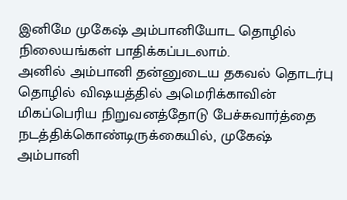இனிமே முகேஷ் அம்பானியோட தொழில் நிலையங்கள் பாதிக்கப்படலாம்.
அனில் அம்பானி தன்னுடைய தகவல் தொடர்பு தொழில் விஷயத்தில் அமெரிக்காவின் மிகப்பெரிய நிறுவனத்தோடு பேச்சுவார்த்தை நடத்திக்கொண்டிருக்கையில், முகேஷ் அம்பானி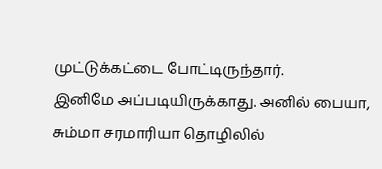முட்டுக்கட்டை போட்டிருந்தார்.
இனிமே அப்படியிருக்காது. அனில் பையா, சும்மா சரமாரியா தொழிலில்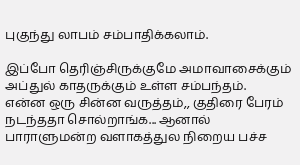புகுந்து லாபம் சம்பாதிக்கலாம்.

இப்போ தெரிஞ்சிருக்குமே அமாவாசைக்கும் அப்துல் காதருக்கும் உள்ள சம்பந்தம்.
என்ன ஒரு சின்ன வருத்தம்,, குதிரை பேரம் நடந்ததா சொல்றாங்க... ஆனால் பாராளுமன்ற வளாகத்துல நிறைய பச்ச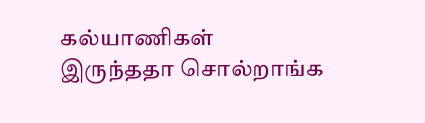கல்யாணிகள் இருந்ததா சொல்றாங்க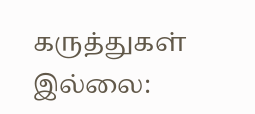கருத்துகள் இல்லை: